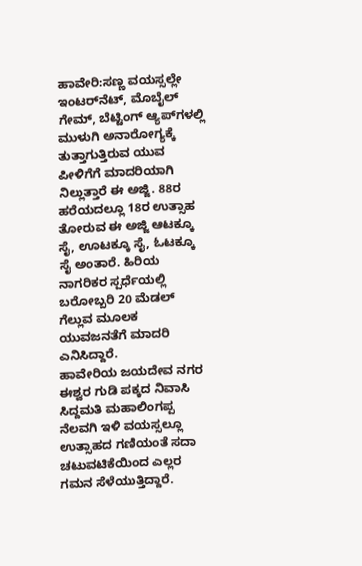ಹಾವೇರಿ:ಸಣ್ಣ ವಯಸ್ಸಲ್ಲೇ ಇಂಟರ್‌ನೆಟ್, ಮೊಬೈಲ್ ಗೇಮ್, ಬೆಟ್ಟಿಂಗ್ ಆ್ಯಪ್‌ಗಳಲ್ಲಿ ಮುಳುಗಿ ಅನಾರೋಗ್ಯಕ್ಕೆ ತುತ್ತಾಗುತ್ತಿರುವ ಯುವ ಪೀಳಿಗೆಗೆ ಮಾದರಿಯಾಗಿ ನಿಲ್ಲುತ್ತಾರೆ ಈ ಅಜ್ಜಿ. 88ರ ಹರೆಯದಲ್ಲೂ 18ರ ಉತ್ಸಾಹ ತೋರುವ ಈ ಅಜ್ಜಿ ಆಟಕ್ಕೂ ಸೈ, ಊಟಕ್ಕೂ ಸೈ, ಓಟಕ್ಕೂ ಸೈ ಅಂತಾರೆ. ಹಿರಿಯ ನಾಗರಿಕರ ಸ್ಪರ್ಧೆಯಲ್ಲಿ ಬರೋಬ್ಬರಿ 20 ಮೆಡಲ್ ಗೆಲ್ಲುವ ಮೂಲಕ ಯುವಜನತೆಗೆ ಮಾದರಿ ಎನಿಸಿದ್ದಾರೆ.
ಹಾವೇರಿಯ ಜಯದೇವ ನಗರ ಈಶ್ವರ ಗುಡಿ ಪಕ್ಕದ ನಿವಾಸಿ ಸಿದ್ದಮತಿ ಮಹಾಲಿಂಗಪ್ಪ ನೆಲವಗಿ ಇಳಿ ವಯಸ್ಸಲ್ಲೂ ಉತ್ಸಾಹದ ಗಣಿಯಂತೆ ಸದಾ ಚಟುವಟಿಕೆಯಿಂದ ಎಲ್ಲರ ಗಮನ ಸೆಳೆಯುತ್ತಿದ್ದಾರೆ.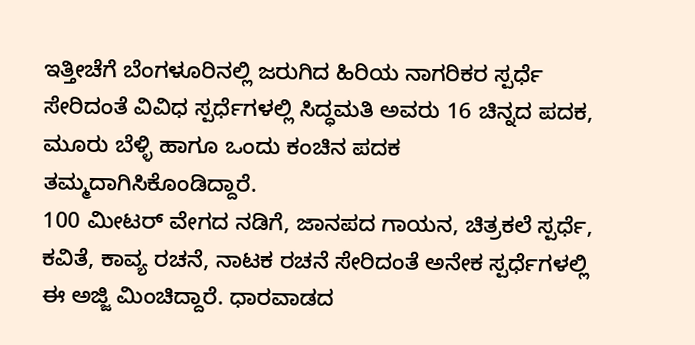ಇತ್ತೀಚೆಗೆ ಬೆಂಗಳೂರಿನಲ್ಲಿ ಜರುಗಿದ ಹಿರಿಯ ನಾಗರಿಕರ ಸ್ಪರ್ಧೆ ಸೇರಿದಂತೆ ವಿವಿಧ ಸ್ಪರ್ಧೆಗಳಲ್ಲಿ ಸಿದ್ಧಮತಿ ಅವರು 16 ಚಿನ್ನದ ಪದಕ, ಮೂರು ಬೆಳ್ಳಿ ಹಾಗೂ ಒಂದು ಕಂಚಿನ ಪದಕ ತಮ್ಮದಾಗಿಸಿಕೊಂಡಿದ್ದಾರೆ.
100 ಮೀಟರ್ ವೇಗದ ನಡಿಗೆ, ಜಾನಪದ ಗಾಯನ, ಚಿತ್ರಕಲೆ ಸ್ಪರ್ಧೆ, ಕವಿತೆ, ಕಾವ್ಯ ರಚನೆ, ನಾಟಕ ರಚನೆ ಸೇರಿದಂತೆ ಅನೇಕ ಸ್ಪರ್ಧೆಗಳಲ್ಲಿ ಈ ಅಜ್ಜಿ ಮಿಂಚಿದ್ದಾರೆ. ಧಾರವಾಡದ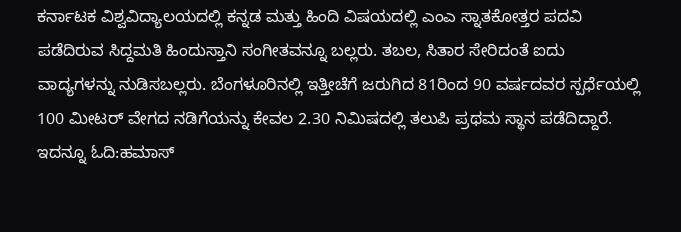ಕರ್ನಾಟಕ ವಿಶ್ವವಿದ್ಯಾಲಯದಲ್ಲಿ ಕನ್ನಡ ಮತ್ತು ಹಿಂದಿ ವಿಷಯದಲ್ಲಿ ಎಂಎ ಸ್ನಾತಕೋತ್ತರ ಪದವಿ ಪಡೆದಿರುವ ಸಿದ್ದಮತಿ ಹಿಂದುಸ್ತಾನಿ ಸಂಗೀತವನ್ನೂ ಬಲ್ಲರು. ತಬಲ, ಸಿತಾರ ಸೇರಿದಂತೆ ಐದು ವಾದ್ಯಗಳನ್ನು ನುಡಿಸಬಲ್ಲರು. ಬೆಂಗಳೂರಿನಲ್ಲಿ ಇತ್ತೀಚೆಗೆ ಜರುಗಿದ 81ರಿಂದ 90 ವರ್ಷದವರ ಸ್ಪರ್ಧೆಯಲ್ಲಿ 100 ಮೀಟರ್ ವೇಗದ ನಡಿಗೆಯನ್ನು ಕೇವಲ 2.30 ನಿಮಿಷದಲ್ಲಿ ತಲುಪಿ ಪ್ರಥಮ ಸ್ಥಾನ ಪಡೆದಿದ್ದಾರೆ.
ಇದನ್ನೂ ಓದಿ:ಹಮಾಸ್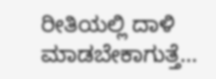ರೀತಿಯಲ್ಲಿ ದಾಳಿ ಮಾಡಬೇಕಾಗುತ್ತೆ…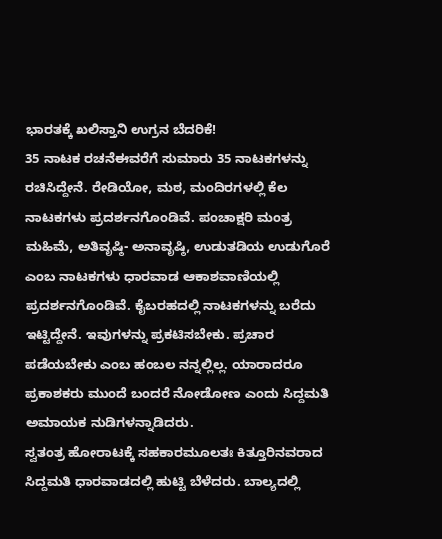ಭಾರತಕ್ಕೆ ಖಲಿಸ್ತಾನಿ ಉಗ್ರನ ಬೆದರಿಕೆ!
35 ನಾಟಕ ರಚನೆಈವರೆಗೆ ಸುಮಾರು 35 ನಾಟಕಗಳನ್ನು ರಚಿಸಿದ್ದೇನೆ. ರೇಡಿಯೋ, ಮಠ, ಮಂದಿರಗಳಲ್ಲಿ ಕೆಲ ನಾಟಕಗಳು ಪ್ರದರ್ಶನಗೊಂಡಿವೆ. ಪಂಚಾಕ್ಷರಿ ಮಂತ್ರ ಮಹಿಮೆ, ಅತಿವೃಷ್ಠಿ- ಅನಾವೃಷ್ಠಿ, ಉಡುತಡಿಯ ಉಡುಗೊರೆ ಎಂಬ ನಾಟಕಗಳು ಧಾರವಾಡ ಆಕಾಶವಾಣಿಯಲ್ಲಿ ಪ್ರದರ್ಶನಗೊಂಡಿವೆ. ಕೈಬರಹದಲ್ಲಿ ನಾಟಕಗಳನ್ನು ಬರೆದು ಇಟ್ಟಿದ್ದೇನೆ. ಇವುಗಳನ್ನು ಪ್ರಕಟಿಸಬೇಕು. ಪ್ರಚಾರ ಪಡೆಯಬೇಕು ಎಂಬ ಹಂಬಲ ನನ್ನಲ್ಲಿಲ್ಲ. ಯಾರಾದರೂ ಪ್ರಕಾಶಕರು ಮುಂದೆ ಬಂದರೆ ನೋಡೋಣ ಎಂದು ಸಿದ್ದಮತಿ ಅಮಾಯಕ ನುಡಿಗಳನ್ನಾಡಿದರು.
ಸ್ವತಂತ್ರ ಹೋರಾಟಕ್ಕೆ ಸಹಕಾರಮೂಲತಃ ಕಿತ್ತೂರಿನವರಾದ ಸಿದ್ದಮತಿ ಧಾರವಾಡದಲ್ಲಿ ಹುಟ್ಟಿ ಬೆಳೆದರು. ಬಾಲ್ಯದಲ್ಲಿ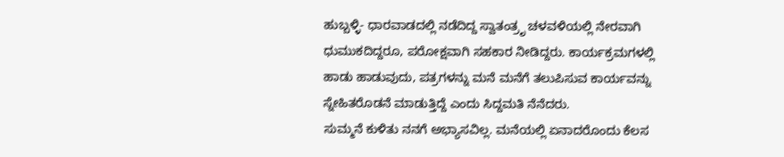ಹುಬ್ಬಳ್ಳಿ- ಧಾರವಾಡದಲ್ಲಿ ನಡೆದಿದ್ದ ಸ್ವಾತಂತ್ರೃ ಚಳವಳಿಯಲ್ಲಿ ನೇರವಾಗಿ ಧುಮುಕದಿದ್ದರೂ, ಪರೋಕ್ಷವಾಗಿ ಸಹಕಾರ ನೀಡಿದ್ದರು. ಕಾರ್ಯಕ್ರಮಗಳಲ್ಲಿ ಹಾಡು ಹಾಡುವುದು, ಪತ್ರಗಳನ್ನು ಮನೆ ಮನೆಗೆ ತಲುಪಿಸುವ ಕಾರ್ಯವನ್ನು ಸ್ನೇಹಿತರೊಡನೆ ಮಾಡುತ್ತಿದ್ದೆ ಎಂದು ಸಿದ್ದಮತಿ ನೆನೆದರು.
ಸುಮ್ಮನೆ ಕುಳಿತು ನನಗೆ ಅಭ್ಯಾಸವಿಲ್ಲ. ಮನೆಯಲ್ಲಿ ಏನಾದರೊಂದು ಕೆಲಸ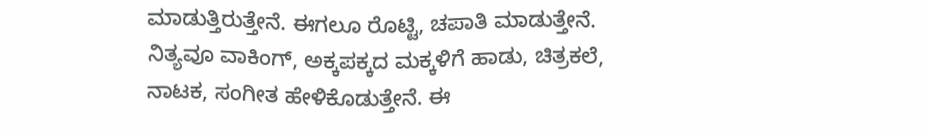ಮಾಡುತ್ತಿರುತ್ತೇನೆ. ಈಗಲೂ ರೊಟ್ಟಿ, ಚಪಾತಿ ಮಾಡುತ್ತೇನೆ. ನಿತ್ಯವೂ ವಾಕಿಂಗ್, ಅಕ್ಕಪಕ್ಕದ ಮಕ್ಕಳಿಗೆ ಹಾಡು, ಚಿತ್ರಕಲೆ, ನಾಟಕ, ಸಂಗೀತ ಹೇಳಿಕೊಡುತ್ತೇನೆ. ಈ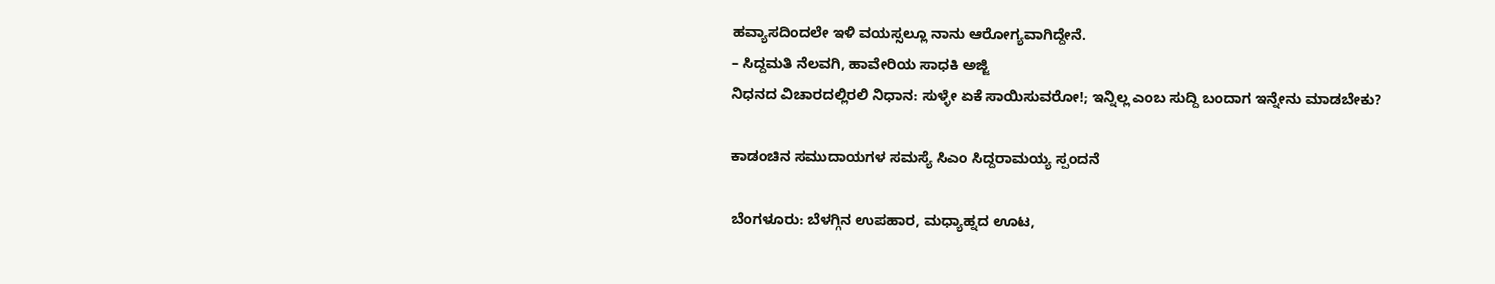ಹವ್ಯಾಸದಿಂದಲೇ ಇಳಿ ವಯಸ್ಸಲ್ಲೂ ನಾನು ಆರೋಗ್ಯವಾಗಿದ್ದೇನೆ.
– ಸಿದ್ದಮತಿ ನೆಲವಗಿ, ಹಾವೇರಿಯ ಸಾಧಕಿ ಅಜ್ಜಿ
ನಿಧನದ ವಿಚಾರದಲ್ಲಿರಲಿ ನಿಧಾನ: ಸುಳ್ಳೇ ಏಕೆ ಸಾಯಿಸುವರೋ!; ಇನ್ನಿಲ್ಲ ಎಂಬ ಸುದ್ದಿ ಬಂದಾಗ ಇನ್ನೇನು ಮಾಡಬೇಕು?

ಕಾಡಂಚಿನ ಸಮುದಾಯಗಳ ಸಮಸ್ಯೆ ಸಿಎಂ ಸಿದ್ದರಾಮಯ್ಯ ಸ್ಪಂದನೆ

ಬೆಂಗಳೂರು: ಬೆಳಗ್ಗಿನ ಉಪಹಾರ, ಮಧ್ಯಾಹ್ನದ ಊಟ,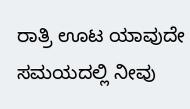ರಾತ್ರಿ ಊಟ ಯಾವುದೇ ಸಮಯದಲ್ಲಿ ನೀವು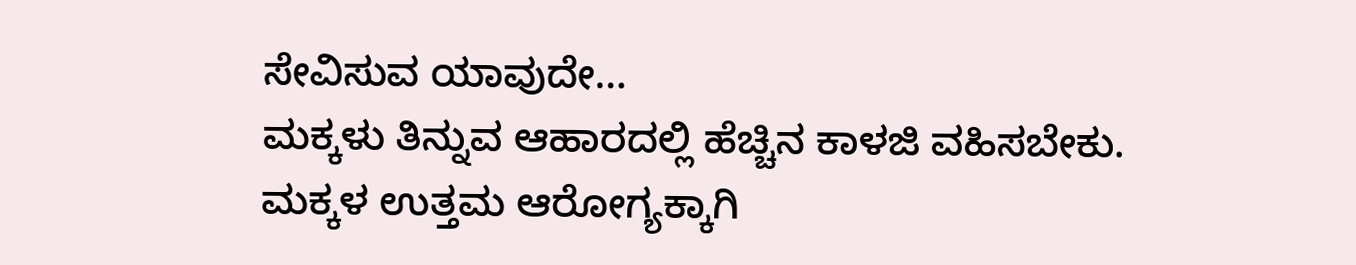ಸೇವಿಸುವ ಯಾವುದೇ…
ಮಕ್ಕಳು ತಿನ್ನುವ ಆಹಾರದಲ್ಲಿ ಹೆಚ್ಚಿನ ಕಾಳಜಿ ವಹಿಸಬೇಕು. ಮಕ್ಕಳ ಉತ್ತಮ ಆರೋಗ್ಯಕ್ಕಾಗಿ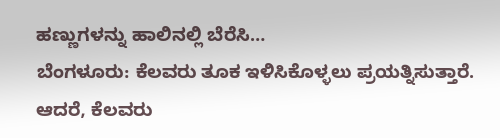ಹಣ್ಣುಗಳನ್ನು ಹಾಲಿನಲ್ಲಿ ಬೆರೆಸಿ…
ಬೆಂಗಳೂರು: ಕೆಲವರು ತೂಕ ಇಳಿಸಿಕೊಳ್ಳಲು ಪ್ರಯತ್ನಿಸುತ್ತಾರೆ. ಆದರೆ, ಕೆಲವರು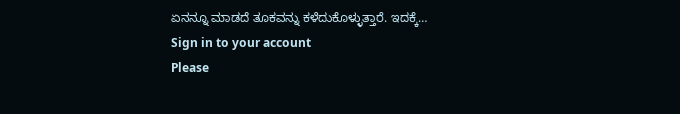ಏನನ್ನೂ ಮಾಡದೆ ತೂಕವನ್ನು ಕಳೆದುಕೊಳ್ಳುತ್ತಾರೆ. ಇದಕ್ಕೆ…
Sign in to your account
Please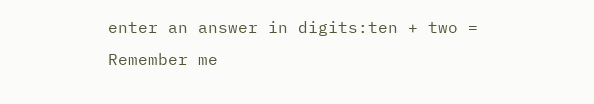enter an answer in digits:ten + two =
Remember me